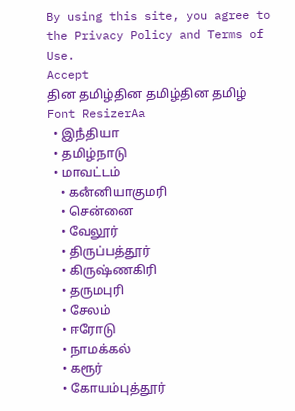By using this site, you agree to the Privacy Policy and Terms of Use.
Accept
தின தமிழ்தின தமிழ்தின தமிழ்
Font ResizerAa
  • இநஂதியா
  • தமிழ்நாடு
  • மாவட்டம்
    • கனஂனியாகுமரி
    • சென்னை
    • வேலூர்
    • திருப்பத்தூர்
    • கிருஷ்ணகிரி
    • தருமபுரி
    • சேலம்
    • ஈரோடு
    • நாமக்கல்
    • கரூர்
    • கோயம்புத்தூர்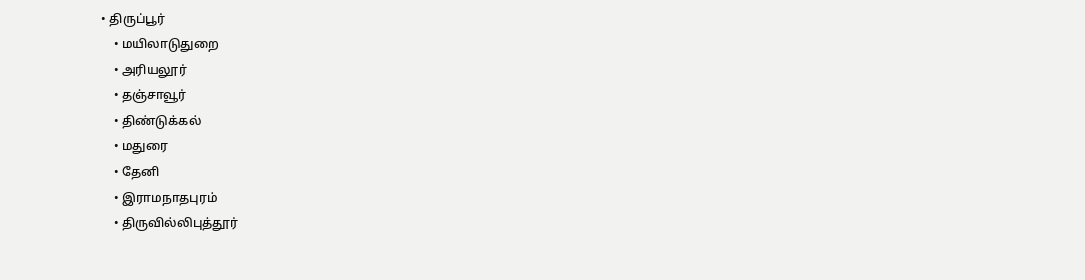• திருப்பூர்
    • மயிலாடுதுறை
    • அரியலூர்
    • தஞ்சாவூர்
    • திண்டுக்கல்
    • மதுரை
    • தேனி
    • இராமநாதபுரம்
    • திருவில்லிபுத்தூர்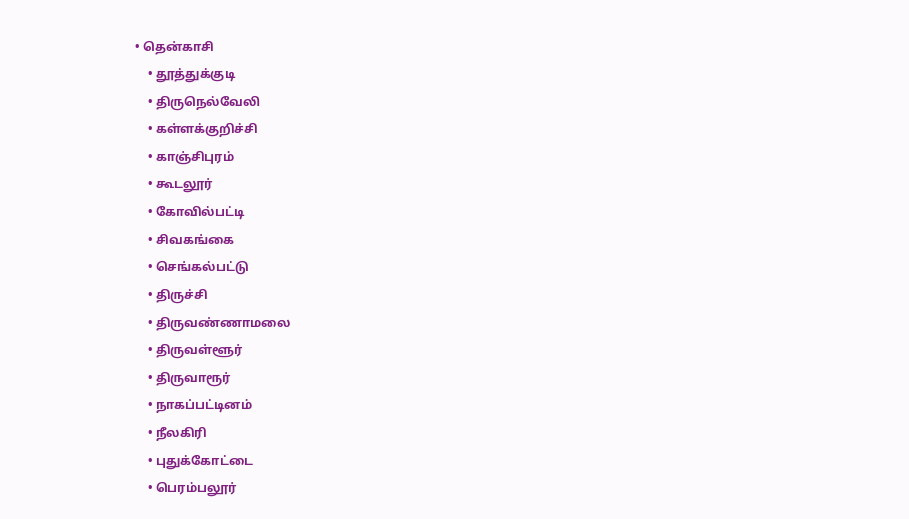• தென்காசி
    • தூத்துக்குடி
    • திருநெல்வேலி
    • கள்ளக்குறிச்சி
    • காஞ்சிபுரம்
    • கூடலூர்
    • கோவில்பட்டி
    • சிவகங்கை
    • செங்கல்பட்டு
    • திருச்சி
    • திருவண்ணாமலை
    • திருவள்ளூர்
    • திருவாரூர்
    • நாகப்பட்டினம்
    • நீலகிரி
    • புதுக்கோட்டை
    • பெரம்பலூர்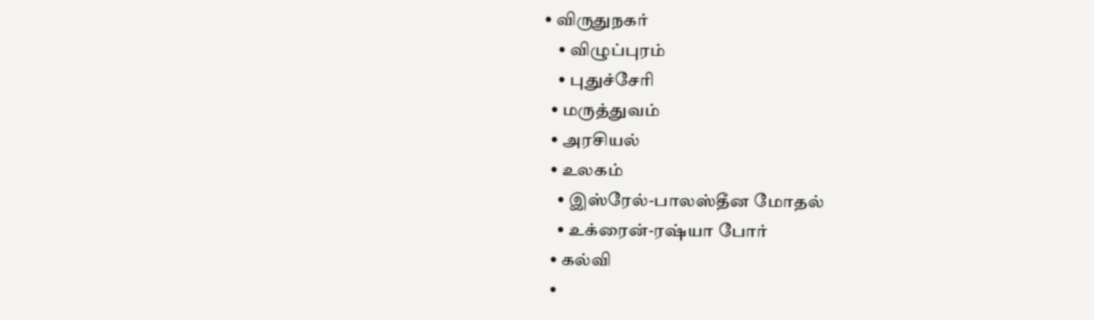• விருதுநகர்
    • விழுப்புரம்
    • புதுச்சேரி
  • மருத்துவம்
  • அரசியல்
  • உலகம்
    • இஸ்ரேல்-பாலஸ்தீன மோதல்
    • உக்ரைன்-ரஷ்யா போர்
  • கல்வி
  •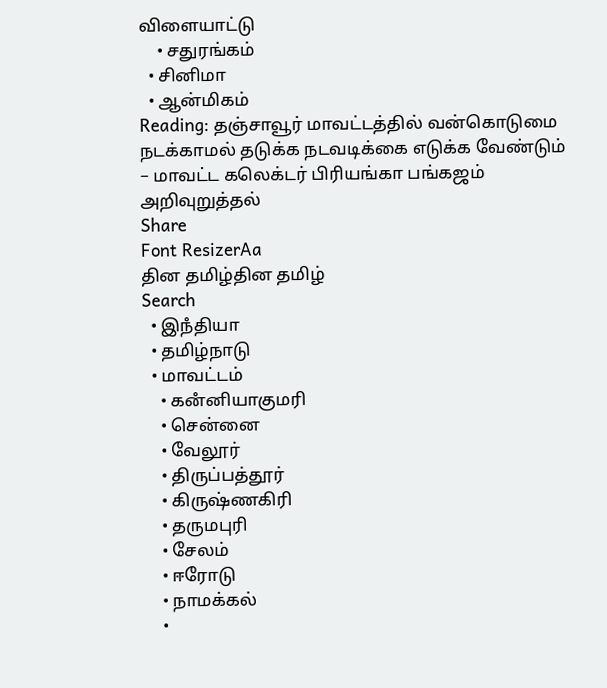விளையாட்டு
    • சதுரங்கம்
  • சினிமா
  • ஆன்மிகம்
Reading: தஞ்சாவூர் மாவட்டத்தில் வன்கொடுமை நடக்காமல் தடுக்க நடவடிக்கை எடுக்க வேண்டும் – மாவட்ட கலெக்டர் பிரியங்கா பங்கஜம் அறிவுறுத்தல்
Share
Font ResizerAa
தின தமிழ்தின தமிழ்
Search
  • இநஂதியா
  • தமிழ்நாடு
  • மாவட்டம்
    • கனஂனியாகுமரி
    • சென்னை
    • வேலூர்
    • திருப்பத்தூர்
    • கிருஷ்ணகிரி
    • தருமபுரி
    • சேலம்
    • ஈரோடு
    • நாமக்கல்
    •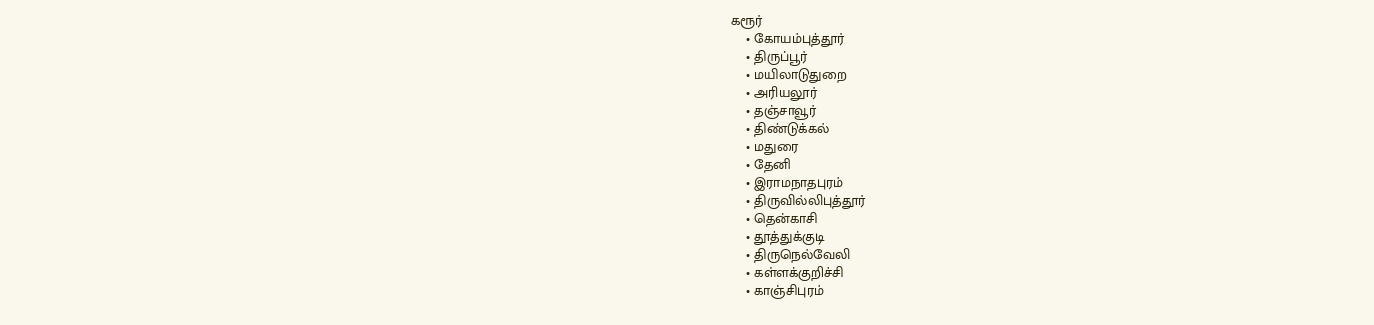கரூர்
    • கோயம்புத்தூர்
    • திருப்பூர்
    • மயிலாடுதுறை
    • அரியலூர்
    • தஞ்சாவூர்
    • திண்டுக்கல்
    • மதுரை
    • தேனி
    • இராமநாதபுரம்
    • திருவில்லிபுத்தூர்
    • தென்காசி
    • தூத்துக்குடி
    • திருநெல்வேலி
    • கள்ளக்குறிச்சி
    • காஞ்சிபுரம்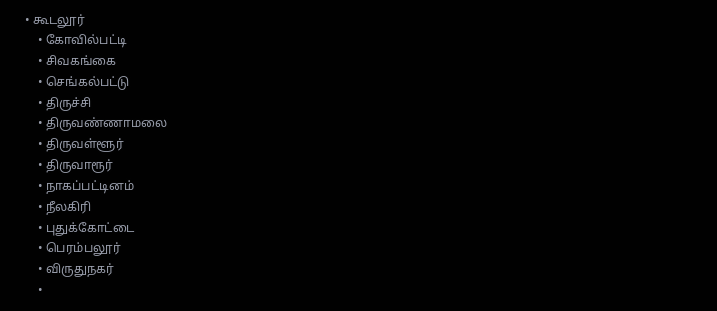• கூடலூர்
    • கோவில்பட்டி
    • சிவகங்கை
    • செங்கல்பட்டு
    • திருச்சி
    • திருவண்ணாமலை
    • திருவள்ளூர்
    • திருவாரூர்
    • நாகப்பட்டினம்
    • நீலகிரி
    • புதுக்கோட்டை
    • பெரம்பலூர்
    • விருதுநகர்
    •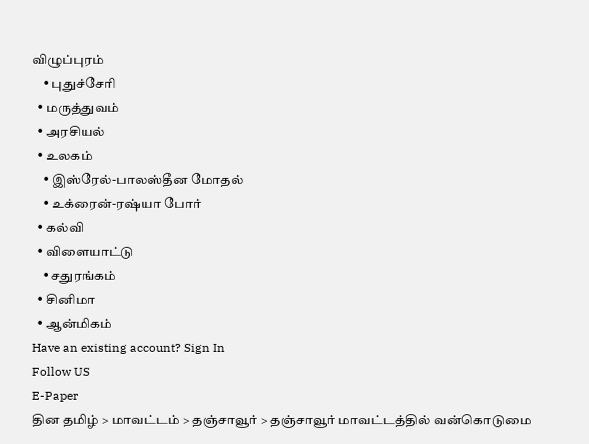விழுப்புரம்
    • புதுச்சேரி
  • மருத்துவம்
  • அரசியல்
  • உலகம்
    • இஸ்ரேல்-பாலஸ்தீன மோதல்
    • உக்ரைன்-ரஷ்யா போர்
  • கல்வி
  • விளையாட்டு
    • சதுரங்கம்
  • சினிமா
  • ஆன்மிகம்
Have an existing account? Sign In
Follow US
E-Paper
தின தமிழ் > மாவட்டம் > தஞ்சாவூர் > தஞ்சாவூர் மாவட்டத்தில் வன்கொடுமை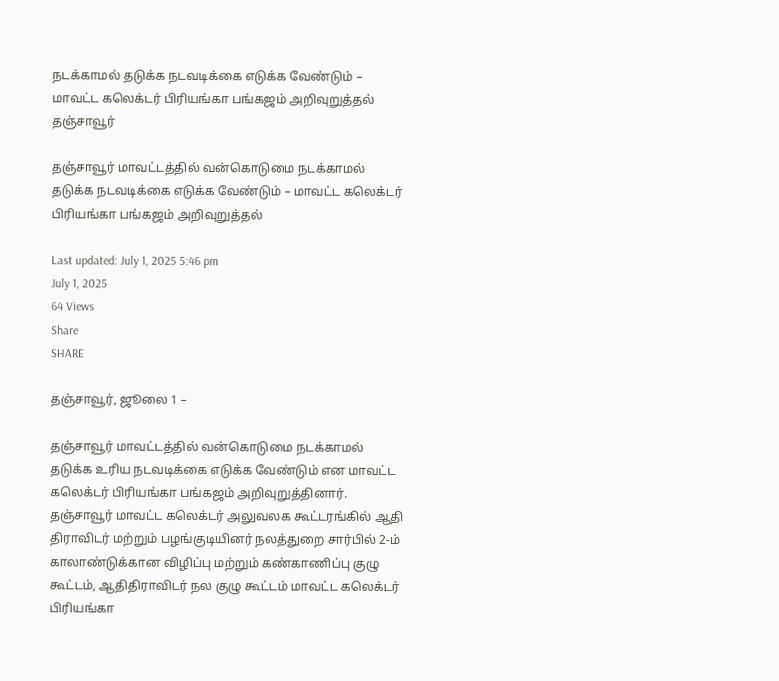நடக்காமல் தடுக்க நடவடிக்கை எடுக்க வேண்டும் – மாவட்ட கலெக்டர் பிரியங்கா பங்கஜம் அறிவுறுத்தல்
தஞ்சாவூர்

தஞ்சாவூர் மாவட்டத்தில் வன்கொடுமை நடக்காமல் தடுக்க நடவடிக்கை எடுக்க வேண்டும் – மாவட்ட கலெக்டர் பிரியங்கா பங்கஜம் அறிவுறுத்தல்

Last updated: July 1, 2025 5:46 pm
July 1, 2025
64 Views
Share
SHARE

தஞ்சாவூர், ஜூலை 1 –

தஞ்சாவூர் மாவட்டத்தில் வன்கொடுமை நடக்காமல் தடுக்க உரிய நடவடிக்கை எடுக்க வேண்டும் என மாவட்ட கலெக்டர் பிரியங்கா பங்கஜம் அறிவுறுத்தினார். தஞ்சாவூர் மாவட்ட கலெக்டர் அலுவலக கூட்டரங்கில் ஆதி திராவிடர் மற்றும் பழங்குடியினர் நலத்துறை சார்பில் 2-ம் காலாண்டுக்கான விழிப்பு மற்றும் கண்காணிப்பு குழு கூட்டம், ஆதிதிராவிடர் நல குழு கூட்டம் மாவட்ட கலெக்டர் பிரியங்கா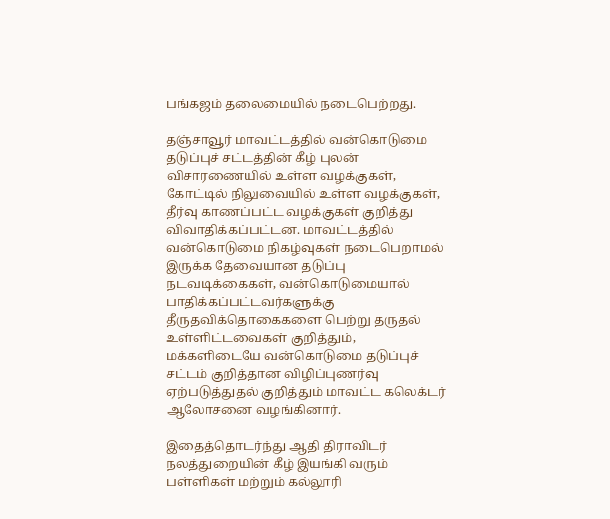பங்கஜம் தலைமையில் நடைபெற்றது.

தஞ்சாவூர் மாவட்டத்தில் வன்கொடுமை தடுப்புச் சட்டத்தின் கீழ் புலன் விசாரணையில் உள்ள வழக்குகள், கோட்டில் நிலுவையில் உள்ள வழக்குகள், தீர்வு காணப்பட்ட வழக்குகள் குறித்து விவாதிக்கப்பட்டன. மாவட்டத்தில் வன்கொடுமை நிகழ்வுகள் நடைபெறாமல் இருக்க தேவையான தடுப்பு நடவடிக்கைகள், வன்கொடுமையால் பாதிக்கப்பட்டவர்களுக்கு தீருதவிக்தொகைகளை பெற்று தருதல் உள்ளிட்டவைகள் குறித்தும், மக்களிடையே வன்கொடுமை தடுப்புச் சட்டம் குறித்தான விழிப்புணர்வு ஏற்படுத்துதல் குறித்தும் மாவட்ட கலெக்டர் ஆலோசனை வழங்கினார்.

இதைத்தொடர்ந்து ஆதி திராவிடர் நலத்துறையின் கீழ் இயங்கி வரும் பள்ளிகள் மற்றும் கல்லூரி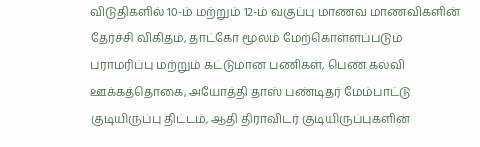விடுதிகளில் 10-ம் மற்றும் 12-ம் வகுப்பு மாணவ மாணவிகளின் தேர்ச்சி விகிதம், தாட்கோ மூலம் மேற்கொள்ளப்படும் பராமரிப்பு மற்றும் கட்டுமான பணிகள், பெண் கல்வி ஊக்கத்தொகை, அயோத்தி தாஸ் பண்டிதர் மேம்பாட்டு குடியிருப்பு திட்டம், ஆதி திராவிடர் குடியிருப்புகளின்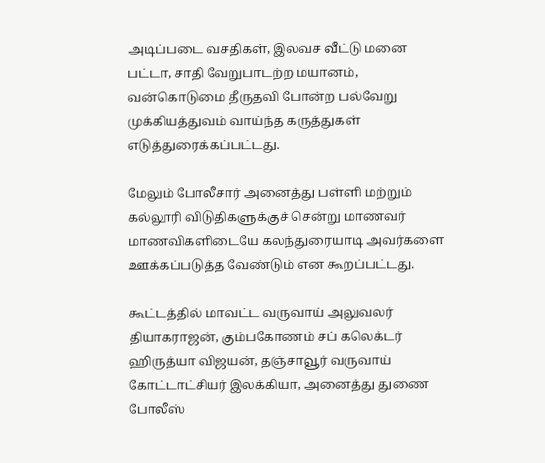அடிப்படை வசதிகள், இலவச வீட்டு மனை பட்டா, சாதி வேறுபாடற்ற மயானம், வன்கொடுமை தீருதவி போன்ற பல்வேறு முக்கியத்துவம் வாய்ந்த கருத்துகள் எடுத்துரைக்கப்பட்டது.

மேலும் போலீசார் அனைத்து பள்ளி மற்றும் கல்லூரி விடுதிகளுக்குச் சென்று மாணவர் மாணவிகளிடையே கலந்துரையாடி அவர்களை ஊக்கப்படுத்த வேண்டும் என கூறப்பட்டது.

கூட்டத்தில் மாவட்ட வருவாய் அலுவலர் தியாகராஜன், கும்பகோணம் சப் கலெக்டர் ஹிருத்யா விஜயன், தஞ்சாவூர் வருவாய் கோட்டாட்சியர் இலக்கியா, அனைத்து துணை போலீஸ்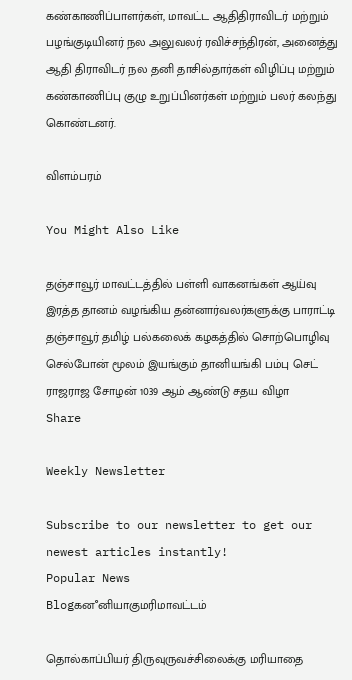கண்காணிப்பாளர்கள், மாவட்ட ஆதிதிராவிடர் மற்றும் பழங்குடியினர் நல அலுவலர் ரவிச்சந்திரன், அனைத்து ஆதி திராவிடர் நல தனி தாசில்தார்கள் விழிப்பு மற்றும் கண்காணிப்பு குழு உறுப்பினர்கள் மற்றும் பலர் கலந்து கொண்டனர்.

விளம்பரம்

You Might Also Like

தஞ்சாவூர் மாவட்டத்தில் பள்ளி வாகனங்கள் ஆய்வு
இரத்த தானம் வழங்கிய தன்னார்வலர்களுக்கு பாராட்டி
தஞ்சாவூர் தமிழ் பல்கலைக் கழகத்தில் சொற்பொழிவு
செல்போன் மூலம் இயங்கும் தானியங்கி பம்பு செட்
ராஜராஜ சோழன் 1039 ஆம் ஆண்டு சதய விழா
Share

Weekly Newsletter

Subscribe to our newsletter to get our newest articles instantly!
Popular News
Blogகனஂனியாகுமரிமாவட்டம்

தொல்காப்பியர் திருவுருவச்சிலைக்கு மரியாதை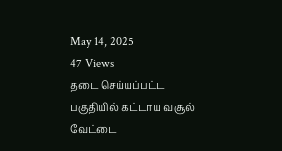May 14, 2025
47 Views
தடை செய்யப்பட்ட பகுதியில் கட்டாய வசூல் வேட்டை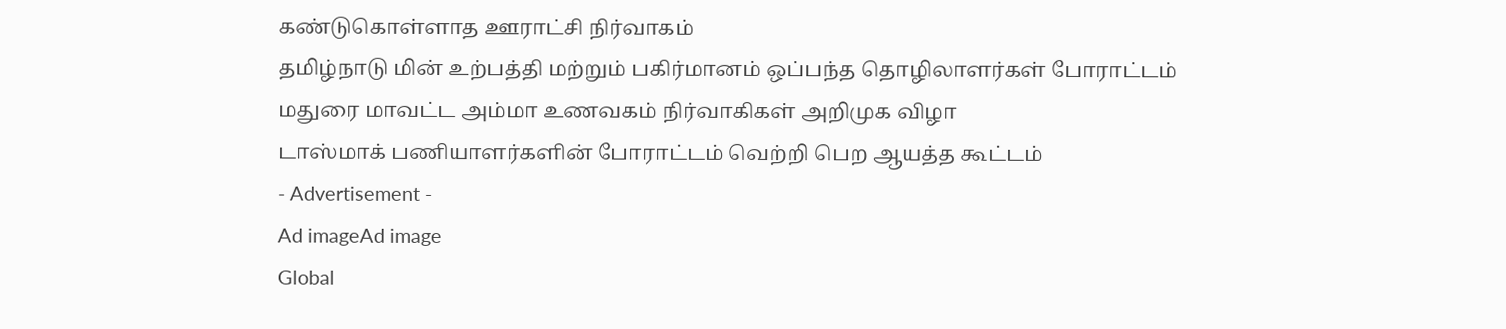கண்டுகொள்ளாத ஊராட்சி நிர்வாகம்
தமிழ்நாடு மின் உற்பத்தி மற்றும் பகிர்மானம் ஒப்பந்த தொழிலாளர்கள் போராட்டம்
மதுரை மாவட்ட அம்மா உணவகம் நிர்வாகிகள் அறிமுக விழா
டாஸ்மாக் பணியாளர்களின் போராட்டம் வெற்றி பெற ஆயத்த கூட்டம்
- Advertisement -
Ad imageAd image
Global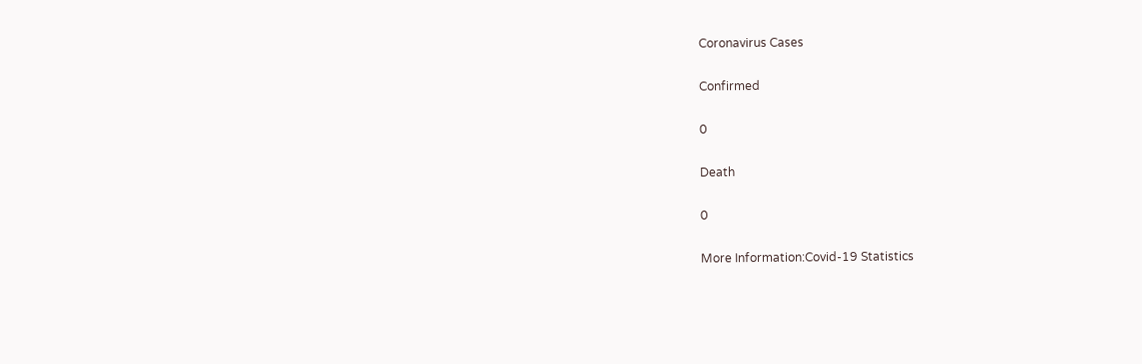Coronavirus Cases

Confirmed

0

Death

0

More Information:Covid-19 Statistics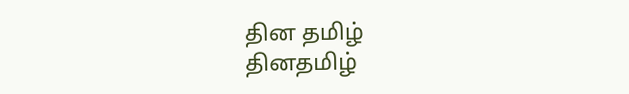தின தமிழ்
தினதமிழ்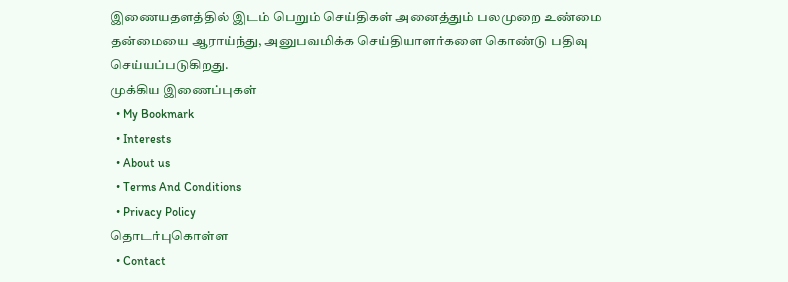இணையதளத்தில் இடம் பெறும் செய்திகள் அனைத்தும் பலமுறை உண்மை தன்மையை ஆராய்ந்து, அனுபவமிக்க செய்தியாளர்களை கொண்டு பதிவு செய்யப்படுகிறது.
முக்கிய இணைப்புகள்
  • My Bookmark
  • Interests
  • About us
  • Terms And Conditions
  • Privacy Policy
தொடர்புகொள்ள
  • Contact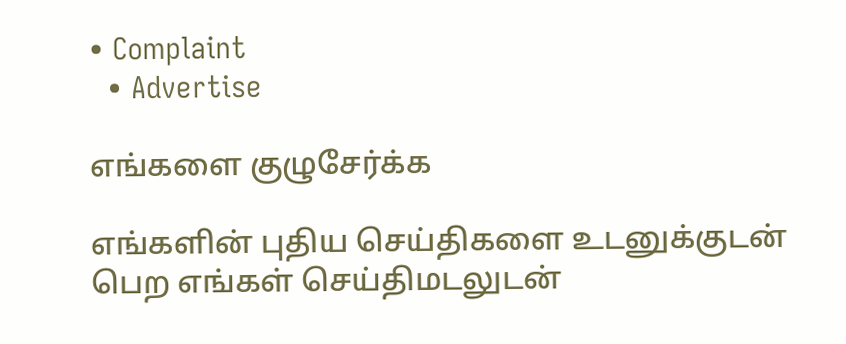• Complaint
  • Advertise

எங்களை குழுசேர்க்க

எங்களின் புதிய செய்திகளை உடனுக்குடன் பெற எங்கள் செய்திமடலுடன்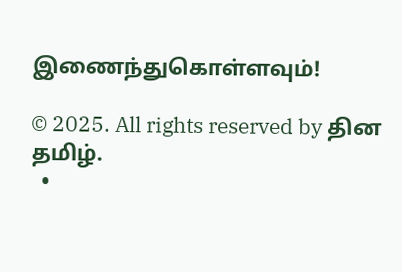இணைந்துகொள்ளவும்!

© 2025. All rights reserved by தின தமிழ்.
  •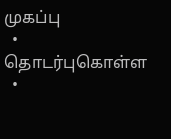முகப்பு
  • தொடர்புகொள்ள
  •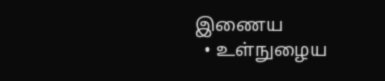இணைய
  • உள்நுழைய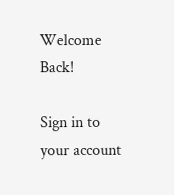Welcome Back!

Sign in to your account